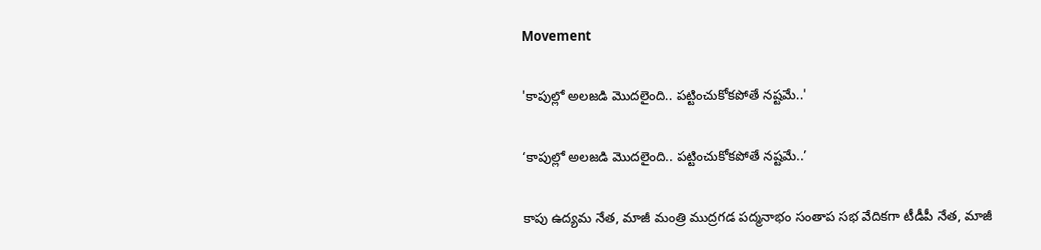Movement

'కాపుల్లో అలజడి మొదలైంది.. పట్టించుకోకపోతే నష్టమే..'

‘కాపుల్లో అలజడి మొదలైంది.. పట్టించుకోకపోతే నష్టమే..’

కాపు ఉద్యమ నేత, మాజీ మంత్రి ముద్రగడ పద్మనాభం సంతాప సభ వేదికగా టీడీపీ నేత, మాజీ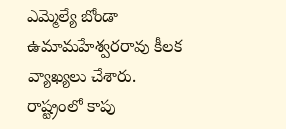ఎమ్మెల్యే బోండా ఉమామహేశ్వరరావు కీలక వ్యాఖ్యలు చేశారు. రాష్ట్రంలో కాపు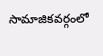సామాజికవర్గంలో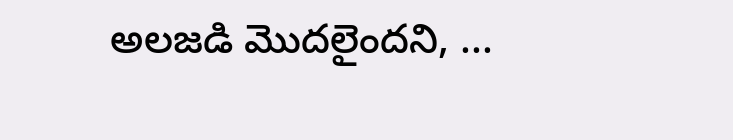అలజడి మొదలైందని, ...